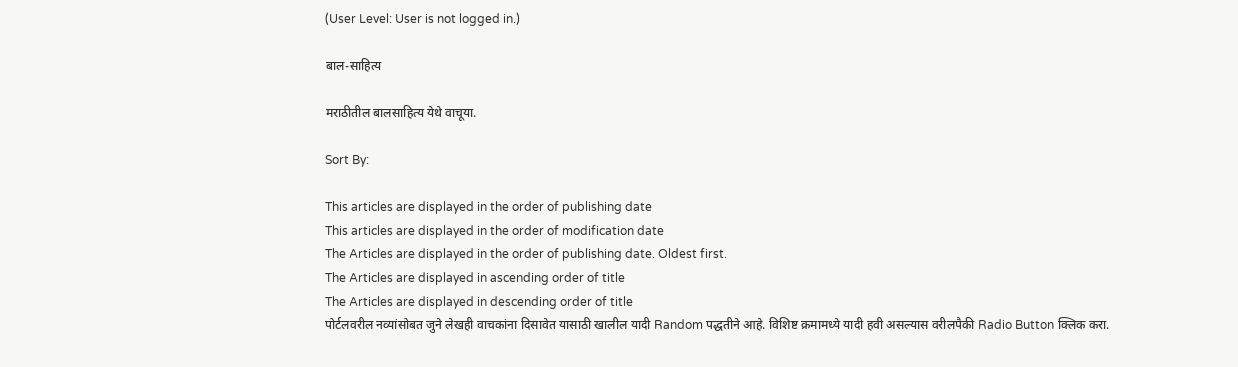(User Level: User is not logged in.)

बाल-साहित्य

मराठीतील बालसाहित्य येथे वाचूया.

Sort By:

This articles are displayed in the order of publishing date
This articles are displayed in the order of modification date
The Articles are displayed in the order of publishing date. Oldest first.
The Articles are displayed in ascending order of title
The Articles are displayed in descending order of title
पोर्टलवरील नव्यांसोबत जुने लेखही वाचकांना दिसावेत यासाठी खालील यादी Random पद्धतीने आहे. विशिष्ट क्रमामध्ये यादी हवी असल्यास वरीलपैकी Radio Button क्लिक करा.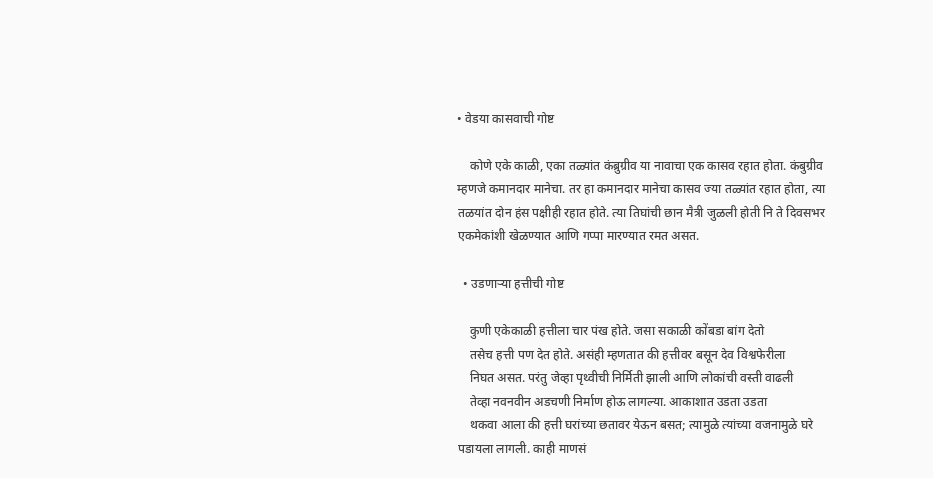• वेडया कासवाची गोष्ट

    कोणे एके काळी, एका तळ्यांत कंब्रुग्रीव या नावाचा एक कासव रहात होता. कंबुग्रीव म्हणजे कमानदार मानेचा. तर हा कमानदार मानेचा कासव ज्या तळ्यांत रहात होता, त्या तळयांत दोन हंस पक्षीही रहात होते. त्या तिघांची छान मैत्री जुळली होती नि ते दिवसभर एकमेकांशी खेळण्यात आणि गप्पा मारण्यात रमत असत.

  • उडणाऱ्या हत्तीची गोष्ट

    कुणी एकेकाळी हत्तीला चार पंख होते. जसा सकाळी कोंबडा बांग देतो
    तसेच हत्ती पण देत होते. असंही म्हणतात की हत्तीवर बसून देव विश्वफेरीला
    निघत असत. परंतु जेव्हा पृथ्वीची निर्मिती झाली आणि लोकांची वस्ती वाढली
    तेव्हा नवनवीन अडचणी निर्माण होऊ लागल्या. आकाशात उडता उडता
    थकवा आला की हत्ती घरांच्या छतावर येऊन बसत; त्यामुळे त्यांच्या वजनामुळे घरे पडायला लागली. काही माणसं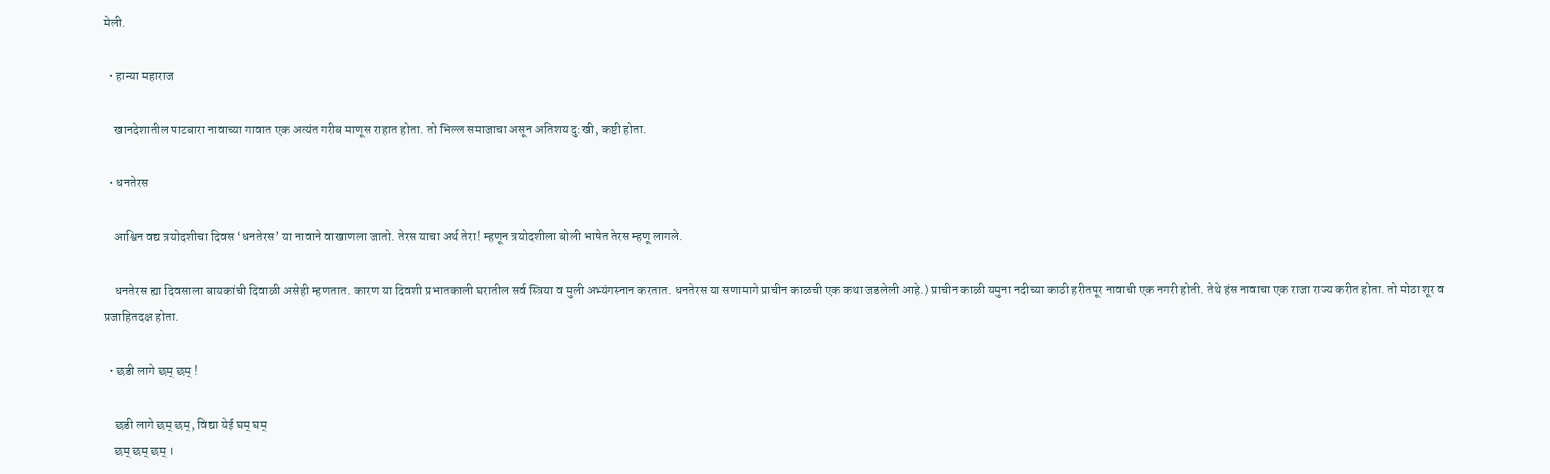मेली.

  • हान्या महाराज

    खानदेशातील पाटबारा नावाच्या गावात एक अत्यंत गरीब माणूस राहात होता. तो भिल्ल समाजाचा असून अतिशय दु:खी, कष्टी होता.

  • धनतेरस

    आश्विन वद्य त्रयोदशीचा दिवस ‘धनतेरस’ या नावाने वाखाणला जातो. तेरस याचा अर्थ तेरा! म्हणून त्रयोदशीला बोली भाषेत तेरस म्हणू लागले.

    धनतेरस ह्या दिवसाला बायकांची दिवाळी असेही म्हणतात. कारण या दिवशी प्रभातकाली घरातील सर्व स्त्रिया व मुली अभ्यंगस्नान करतात. धनतेरस या सणामागे प्राचीन काळची एक कथा जडलेली आहे.) प्राचीन काळी यमुना नदीच्या काठी हरीतपूर नावाची एक नगरी होती. तेथे हंस नावाचा एक राजा राज्य करीत होता. तो मोठा शूर व प्रजाहितदक्ष होता.

  • छडी लागे छम्‌ छम्‌ !

    छडी लागे छम्‌ छम्‌, विद्या येई घम्‌ घम्‌
    छम्‌ छम्‌ छम्‌ ।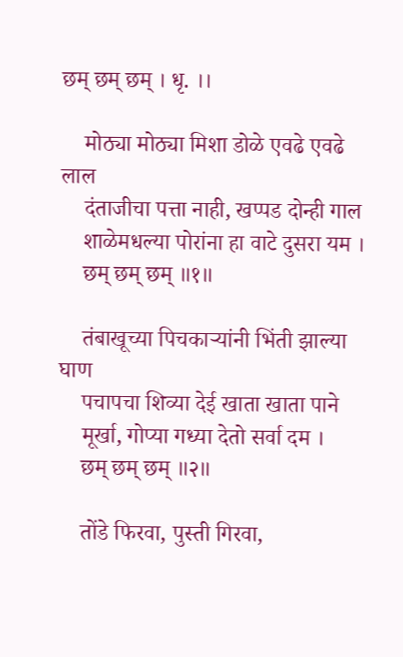छम्‌ छम्‌ छम्‌ । धृ. ।।

    मोठ्या मोठ्या मिशा डोळे एवढे एवढे लाल
    दंताजीचा पत्ता नाही, खप्पड दोन्ही गाल
    शाळेमधल्या पोरांना हा वाटे दुसरा यम ।
    छम्‌ छम्‌ छम्‌ ॥१॥

    तंबाखूच्या पिचकाऱ्यांनी भिंती झाल्या घाण
    पचापचा शिव्या देई खाता खाता पाने
    मूर्खा, गोप्या गध्या देतो सर्वा दम ।
    छम्‌ छम्‌ छम्‌ ॥२॥

    तोंडे फिरवा, पुस्ती गिरवा,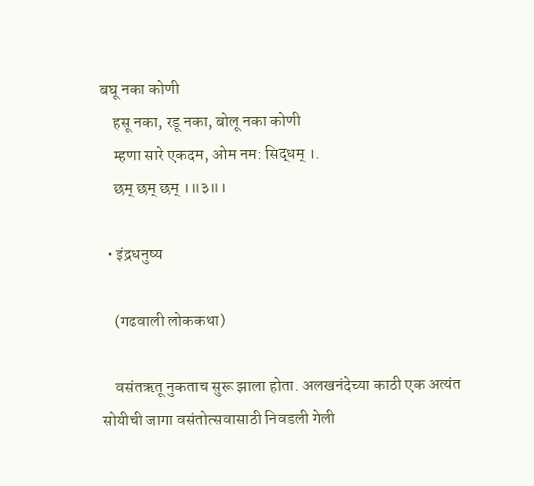बघू नका कोणी
    हसू नका, रडू नका, बोलू नका कोणी
    म्हणा सारे एकदम, ओम नम: सिद्धम्‌ ।.
    छम्‌ छम्‌ छम्‌ ।॥३॥।

  • इंद्रधनुष्य

    (गढवाली लोककथा)

    वसंतऋतू नुकताच सुरू झाला होता. अलखनंदेच्या काठी एक अत्यंत सोयीची जागा वसंतोत्सवासाठी निवडली गेली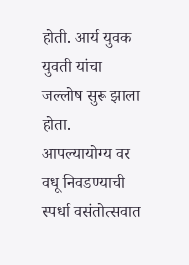होती. आर्य युवक युवती यांचा जल्लोष सुरू झाला होता. आपल्यायोग्य वर वधू निवडण्याची स्पर्धा वसंतोत्सवात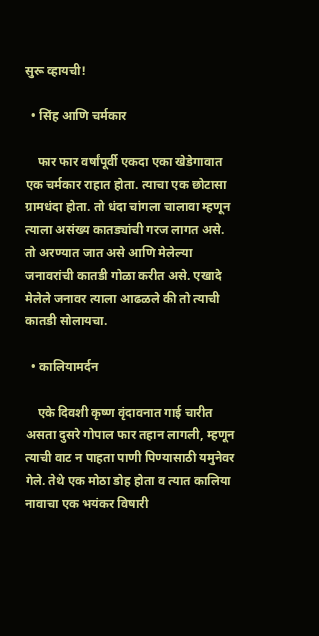सुरू व्हायची!

  • सिंह आणि चर्मकार

    फार फार वर्षांपूर्वी एकदा एका खेडेगावात एक चर्मकार राहात होता. त्याचा एक छोटासा ग्रामधंदा होता. तो धंदा चांगला चालावा म्हणून त्याला असंख्य कातड्यांची गरज लागत असे. तो अरण्यात जात असे आणि मेलेल्या जनावरांची कातडी गोळा करीत असे. एखादे मेलेले जनावर त्याला आढळले की तो त्याची कातडी सोलायचा.

  • कालियामर्दन

    एके दिवशी कृष्ण वृंदावनात गाई चारीत असता दुसरे गोपाल फार तहान लागली, म्हणून त्याची वाट न पाहता पाणी पिण्यासाठी यमुनेवर गेले. तेथे एक मोठा डोह होता व त्यात कालिया नावाचा एक भयंकर विषारी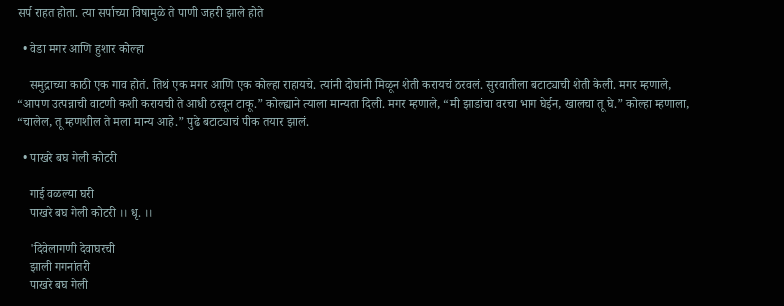सर्प राहत होता. त्या सर्पाच्या विषामुळे ते पाणी जहरी झाले होते

  • वेडा मगर आणि हुशार कोल्हा

    समुद्राच्या काठी एक गाव होतं. तिथं एक मगर आणि एक कोल्हा राहायचे. त्यांनी दोघांनी मिळून शेती करायचं ठरवलं. सुरवातीला बटाट्याची शेती केली. मगर म्हणाले, “आपण उत्पन्नाची वाटणी कशी करायची ते आधी ठरवून टाकू.” कोल्ह्याने त्याला मान्यता दिली. मगर म्हणाले, “मी झाडांचा वरचा भाग घेईन, खालचा तू घे.” कोल्हा म्हणाला, “चालेल, तू म्हणशील ते मला मान्य आहे.” पुढे बटाट्याचं पीक तयार झालं.

  • पाखरे बघ गेली कोटरी

    गाई वळल्या घरी
    पाखरे बघ गेली कोटरी ।। धृ. ।।

    'दिवेलागणी देवाघरची
    झाली गगनांतरी
    पाखरे बघ गेली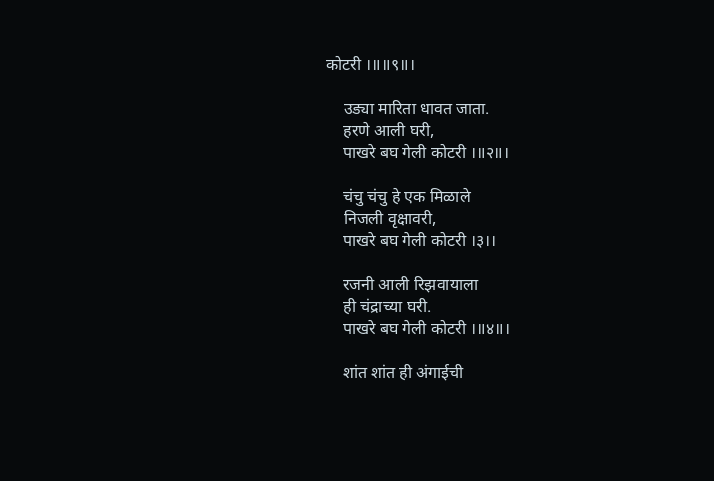कोटरी ।॥॥९॥।

    उड्या मारिता धावत जाता.
    हरणे आली घरी,
    पाखरे बघ गेली कोटरी ।॥२॥।

    चंचु चंचु हे एक मिळाले
    निजली वृक्षावरी,
    पाखरे बघ गेली कोटरी ।३।।

    रजनी आली रिझवायाला
    ही चंद्राच्या घरी.
    पाखरे बघ गेली कोटरी ।॥४॥।

    शांत शांत ही अंगाईची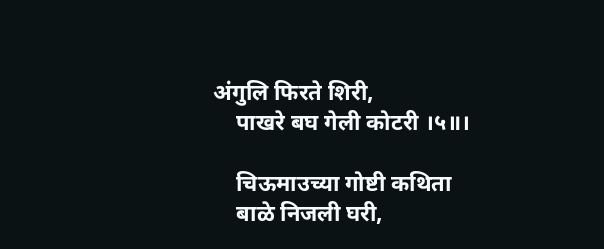अंगुलि फिरते शिरी,
    पाखरे बघ गेली कोटरी ।५॥।

    चिऊमाउच्या गोष्टी कथिता
    बाळे निजली घरी,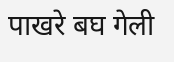पाखरे बघ गेली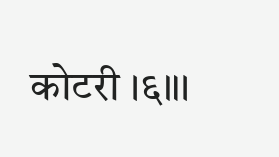कोटरी ।६॥।